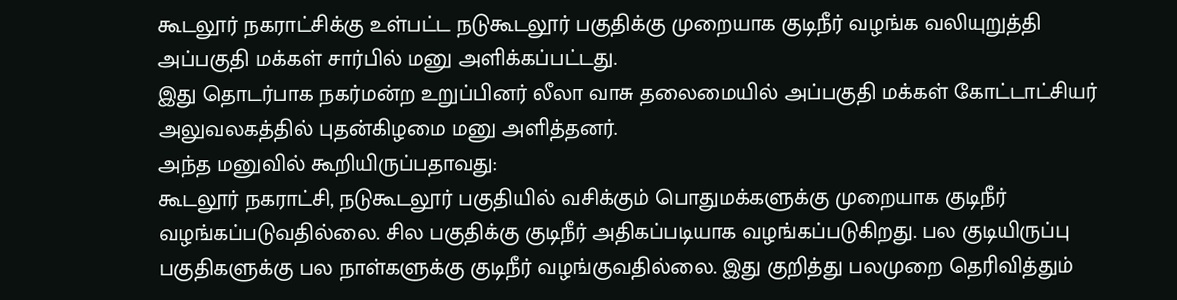கூடலூர் நகராட்சிக்கு உள்பட்ட நடுகூடலூர் பகுதிக்கு முறையாக குடிநீர் வழங்க வலியுறுத்தி அப்பகுதி மக்கள் சார்பில் மனு அளிக்கப்பட்டது.
இது தொடர்பாக நகர்மன்ற உறுப்பினர் லீலா வாசு தலைமையில் அப்பகுதி மக்கள் கோட்டாட்சியர் அலுவலகத்தில் புதன்கிழமை மனு அளித்தனர்.
அந்த மனுவில் கூறியிருப்பதாவது:
கூடலூர் நகராட்சி, நடுகூடலூர் பகுதியில் வசிக்கும் பொதுமக்களுக்கு முறையாக குடிநீர் வழங்கப்படுவதில்லை. சில பகுதிக்கு குடிநீர் அதிகப்படியாக வழங்கப்படுகிறது. பல குடியிருப்பு பகுதிகளுக்கு பல நாள்களுக்கு குடிநீர் வழங்குவதில்லை. இது குறித்து பலமுறை தெரிவித்தும்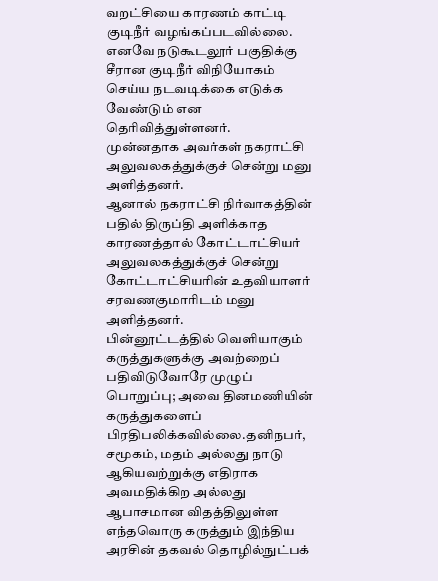வறட்சியை காரணம் காட்டி குடிநீர் வழங்கப்படவில்லை. எனவே நடுகூடலூர் பகுதிக்கு சீரான குடிநீர் விநியோகம் செய்ய நடவடிக்கை எடுக்க வேண்டும் என தெரிவித்துள்ளனர்.
முன்னதாக அவர்கள் நகராட்சி அலுவலகத்துக்குச் சென்று மனு அளித்தனர்.
ஆனால் நகராட்சி நிர்வாகத்தின் பதில் திருப்தி அளிக்காத காரணத்தால் கோட்டாட்சியர் அலுவலகத்துக்குச் சென்று கோட்டாட்சியரின் உதவியாளர் சரவணகுமாரிடம் மனு அளித்தனர்.
பின்னூட்டத்தில் வெளியாகும் கருத்துகளுக்கு அவற்றைப் பதிவிடுவோரே முழுப் பொறுப்பு; அவை தினமணியின் கருத்துகளைப் பிரதிபலிக்கவில்லை.தனிநபர், சமூகம், மதம் அல்லது நாடு ஆகியவற்றுக்கு எதிராக அவமதிக்கிற அல்லது ஆபாசமான விதத்திலுள்ள எந்தவொரு கருத்தும் இந்திய அரசின் தகவல் தொழில்நுட்பக்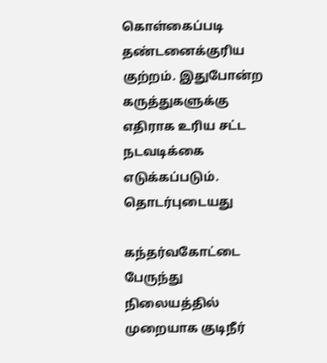கொள்கைப்படி தண்டனைக்குரிய குற்றம். இதுபோன்ற கருத்துகளுக்கு எதிராக உரிய சட்ட நடவடிக்கை எடுக்கப்படும்.
தொடர்புடையது

கந்தர்வகோட்டை பேருந்து நிலையத்தில் முறையாக குடிநீர்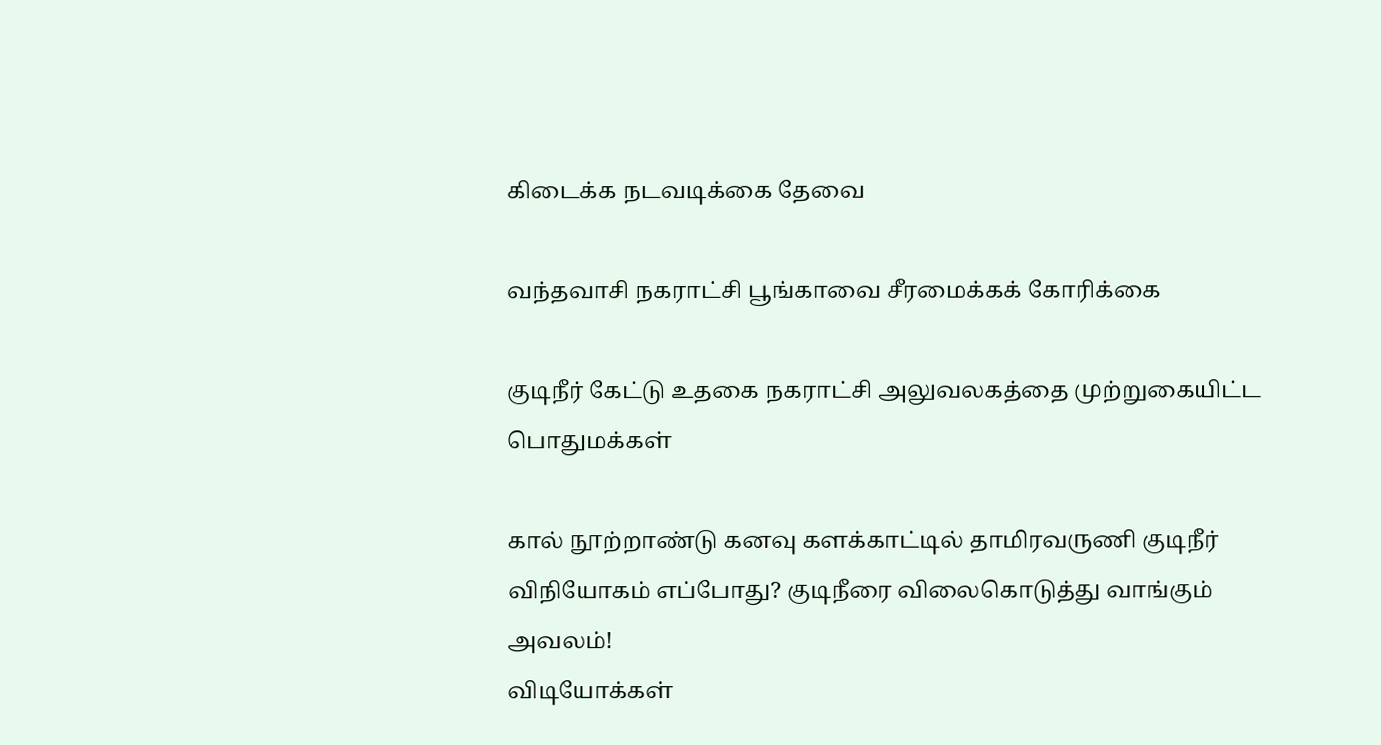கிடைக்க நடவடிக்கை தேவை

வந்தவாசி நகராட்சி பூங்காவை சீரமைக்கக் கோரிக்கை

குடிநீர் கேட்டு உதகை நகராட்சி அலுவலகத்தை முற்றுகையிட்ட பொதுமக்கள்

கால் நூற்றாண்டு கனவு களக்காட்டில் தாமிரவருணி குடிநீர் விநியோகம் எப்போது? குடிநீரை விலைகொடுத்து வாங்கும் அவலம்!
விடியோக்கள்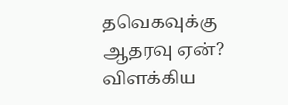தவெகவுக்கு ஆதரவு ஏன்? விளக்கிய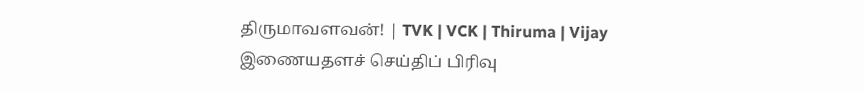திருமாவளவன்! | TVK | VCK | Thiruma | Vijay
இணையதளச் செய்திப் பிரிவு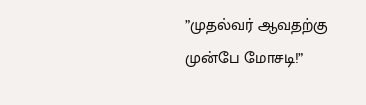”முதல்வர் ஆவதற்கு முன்பே மோசடி!”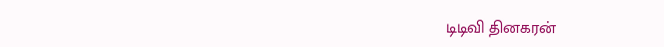டிடிவி தினகரன்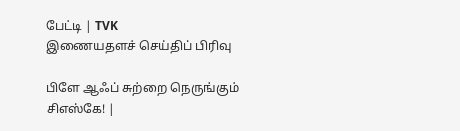பேட்டி | TVK
இணையதளச் செய்திப் பிரிவு

பிளே ஆஃப் சுற்றை நெருங்கும் சிஎஸ்கே! |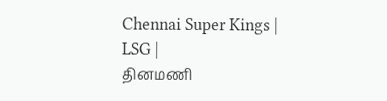Chennai Super Kings | LSG |
தினமணி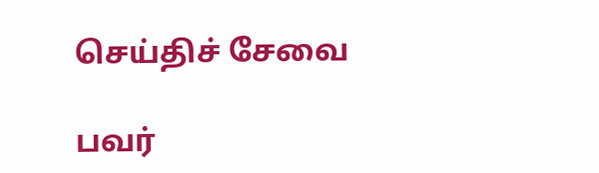செய்திச் சேவை

பவர்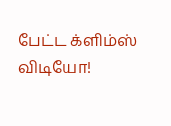பேட்ட க்ளிம்ஸ் விடியோ!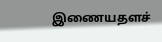இணையதளச்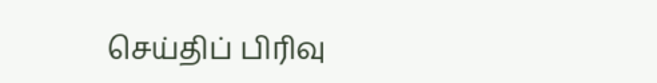செய்திப் பிரிவு